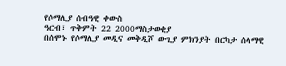የሶማሊያ ሰብዓዊ ቀውስ
ዓርብ፣ ጥቅምት 22 2000ማስታወቂያ
በሰሞኑ የሶማሊያ መዲና መቅዲሾ ውጊያ ምክንያት በርካታ ሰላማዊ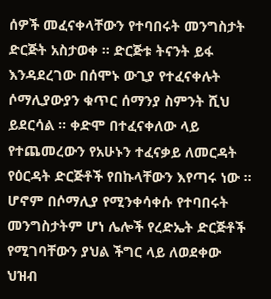ሰዎች መፈናቀላቸውን የተባበሩት መንግስታት ድርጅት አስታወቀ ። ድርጅቱ ትናንት ይፋ እንዳደረገው በሰሞኑ ውጊያ የተፈናቀሉት ሶማሊያውያን ቁጥር ሰማንያ ስምንት ሺህ ይደርሳል ። ቀድሞ በተፈናቀለው ላይ የተጨመረውን የአሁኑን ተፈናቃይ ለመርዳት የዕርዳት ድርጅቶች የበኩላቸውን እየጣሩ ነው ። ሆኖም በሶማሊያ የሚንቀሳቀሱ የተባበሩት መንግስታትም ሆነ ሌሎች የረድኤት ድርጅቶች የሚገባቸውን ያህል ችግር ላይ ለወደቀው ህዝብ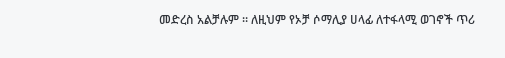መድረስ አልቻሉም ። ለዚህም የኦቻ ሶማሊያ ሀላፊ ለተፋላሚ ወገኖች ጥሪ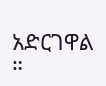አድርገዋል ።